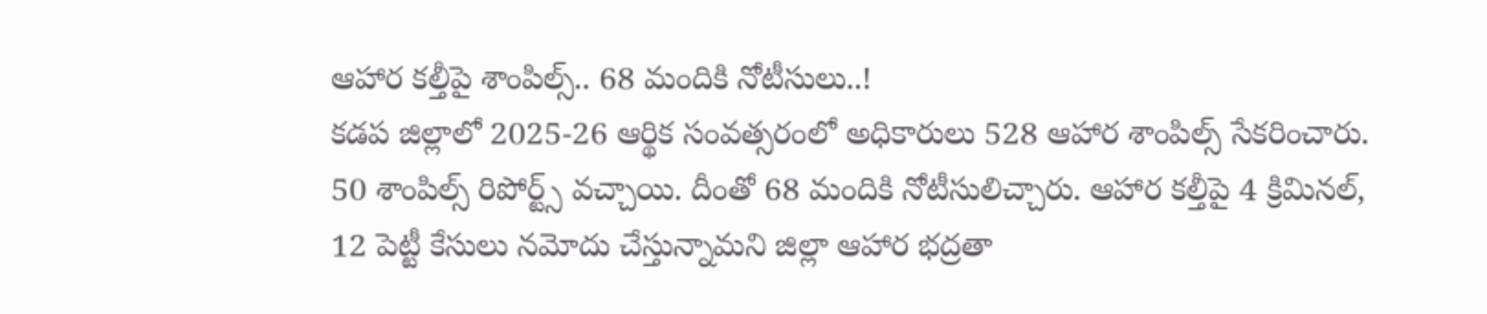ఆహార కల్తీపై శాంపిల్స్.. 68 మందికి నోటీసులు..!
కడప జిల్లాలో 2025-26 ఆర్థిక సంవత్సరంలో అధికారులు 528 ఆహార శాంపిల్స్ సేకరించారు. 50 శాంపిల్స్ రిపోర్ట్స్ వచ్చాయి. దీంతో 68 మందికి నోటీసులిచ్చారు. ఆహార కల్తీపై 4 క్రిమినల్, 12 పెట్టీ కేసులు నమోదు చేస్తున్నామని జిల్లా ఆహార భద్రతా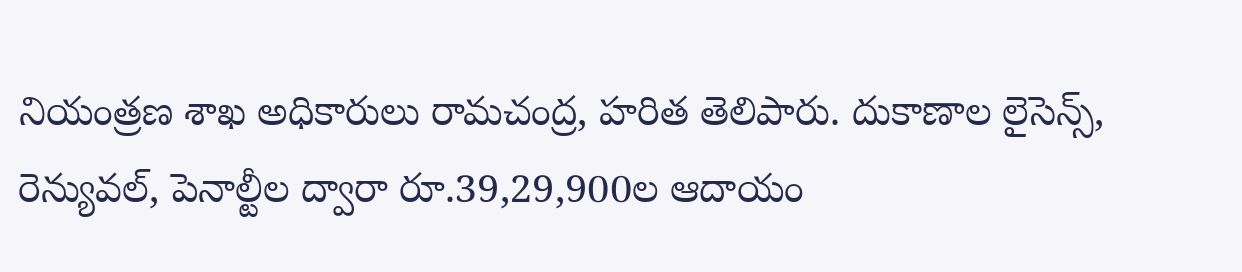నియంత్రణ శాఖ అధికారులు రామచంద్ర, హరిత తెలిపారు. దుకాణాల లైసెన్స్, రెన్యువల్, పెనాల్టీల ద్వారా రూ.39,29,900ల ఆదాయం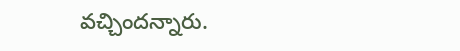వచ్చిందన్నారు.